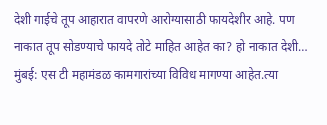देशी गाईचे तूप आहारात वापरणे आरोग्यासाठी फायदेशीर आहे. पण नाकात तूप सोडण्याचे फायदे तोटे माहित आहेत का? हो नाकात देशी…
मुंबई: एस टी महामंडळ कामगारांच्या विविध मागण्या आहेत.त्या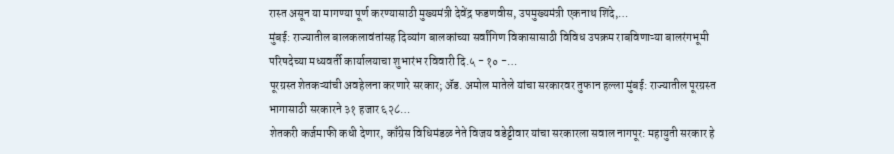रास्त असून या मागण्या पूर्ण करण्यासाठी मुख्यमंत्री देवेंद्र फडणवीस, उपमुख्यमंत्री एकनाथ शिंदे,…
मुंबई: राज्यातील बालकलावंतांसह दिव्यांग बालकांच्या सर्वांगिण विकासासाठी विविध उपक्रम राबविणाऱ्या बालरंगभूमी परिषदेच्या मध्यवर्ती कार्यालयाचा शुभारंभ रविवारी दि.५ - १० -…
पूरग्रस्त शेतकऱ्यांची अवहेलना करणारे सरकार; ॲड. अमोल मातेले यांचा सरकारवर तुफान हल्ला मुंबई: राज्यातील पूरग्रस्त भागासाठी सरकारने ३१ हजार ६२८…
शेतकरी कर्जमाफी कधी देणार, काँग्रेस विधिमंडळ नेते विजय वडेट्टीवार यांचा सरकारला सवाल नागपूर: महायुती सरकार हे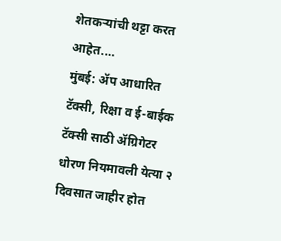शेतकऱ्यांची थट्टा करत आहेत.…
मुंबई: ॲप आधारित टॅक्सी, रिक्षा व ई-बाईक टॅक्सी साठी ॲग्रिगेटर धोरण नियमावली येत्या २ दिवसात जाहीर होत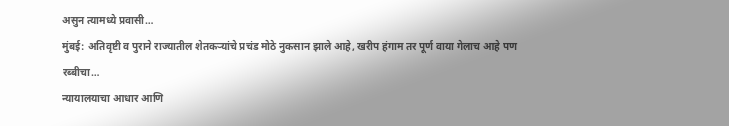असुन त्यामध्ये प्रवासी…
मुंबई: अतिवृष्टी व पुराने राज्यातील शेतकऱ्यांचे प्रचंड मोठे नुकसान झाले आहे, खरीप हंगाम तर पूर्ण वाया गेलाच आहे पण रब्बीचा…
न्यायालयाचा आधार आणि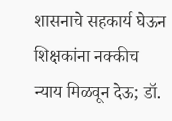शासनाचे सहकार्य घेऊन शिक्षकांना नक्कीच न्याय मिळवून देऊ; डॉ.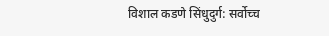विशाल कडणे सिंधुदुर्ग: सर्वोच्च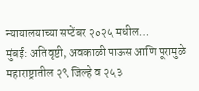न्यायालयाच्या सप्टेंबर २०२५ मधील…
मुंबई: अतिवृष्टी, अवकाळी पाऊस आणि पूरामुळे महाराष्ट्रातील २९ जिल्हे व २५३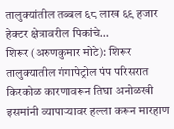तालुक्यांतील तब्बल ६८ लाख ६९ हजार हेक्टर क्षेत्रावरील पिकांचे…
शिरूर (अरुणकुमार मोटे): शिरूर तालुक्यातील गंगापेट्रोल पंप परिसरात किरकोळ कारणावरून तिघा अनोळखी इसमांनी व्यापाऱ्यावर हल्ला करून मारहाण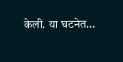केली. या घटनेत…